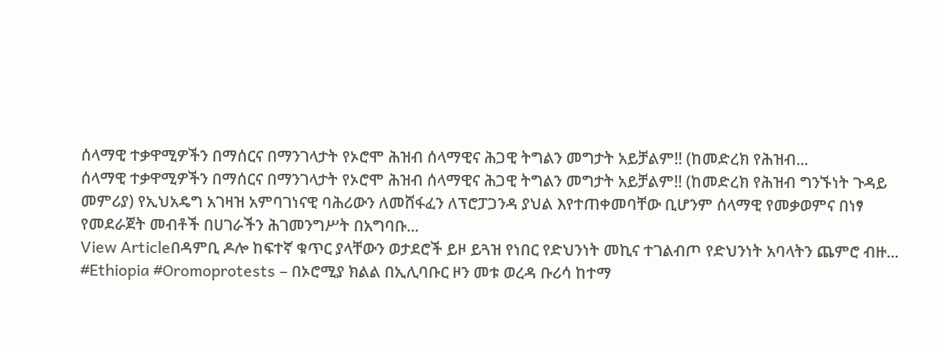ሰላማዊ ተቃዋሚዎችን በማሰርና በማንገላታት የኦሮሞ ሕዝብ ሰላማዊና ሕጋዊ ትግልን መግታት አይቻልም!! (ከመድረክ የሕዝብ...
ሰላማዊ ተቃዋሚዎችን በማሰርና በማንገላታት የኦሮሞ ሕዝብ ሰላማዊና ሕጋዊ ትግልን መግታት አይቻልም!! (ከመድረክ የሕዝብ ግንኙነት ጉዳይ መምሪያ) የኢህአዴግ አገዛዝ አምባገነናዊ ባሕሪውን ለመሸፋፈን ለፕሮፓጋንዳ ያህል እየተጠቀመባቸው ቢሆንም ሰላማዊ የመቃወምና በነፃ የመደራጀት መብቶች በሀገራችን ሕገመንግሥት በአግባቡ...
View Articleበዳምቢ ዶሎ ከፍተኛ ቁጥር ያላቸውን ወታደሮች ይዞ ይጓዝ የነበር የድህንነት መኪና ተገልብጦ የድህንነት አባላትን ጨምሮ ብዙ...
#Ethiopia #Oromoprotests – በኦሮሚያ ክልል በኢሊባቡር ዞን መቱ ወረዳ ቡሪሳ ከተማ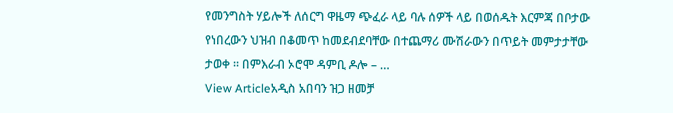የመንግስት ሃይሎች ለሰርግ ዋዜማ ጭፈራ ላይ ባሉ ሰዎች ላይ በወሰዱት እርምጃ በቦታው የነበረውን ህዝብ በቆመጥ ከመደብደባቸው በተጨማሪ ሙሽራውን በጥይት መምታታቸው ታወቀ ። በምእራብ ኦሮሞ ዳምቢ ዶሎ – …
View Articleአዲስ አበባን ዝጋ ዘመቻ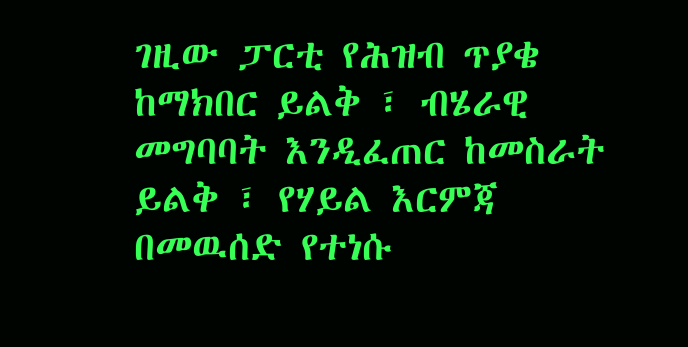ገዚው ፓርቲ የሕዝብ ጥያቄ ከማክበር ይልቅ ፣ ብሄራዊ መግባባት እንዲፈጠር ከመስራት ይልቅ ፣ የሃይል እርምጃ በመዉሰድ የተነሱ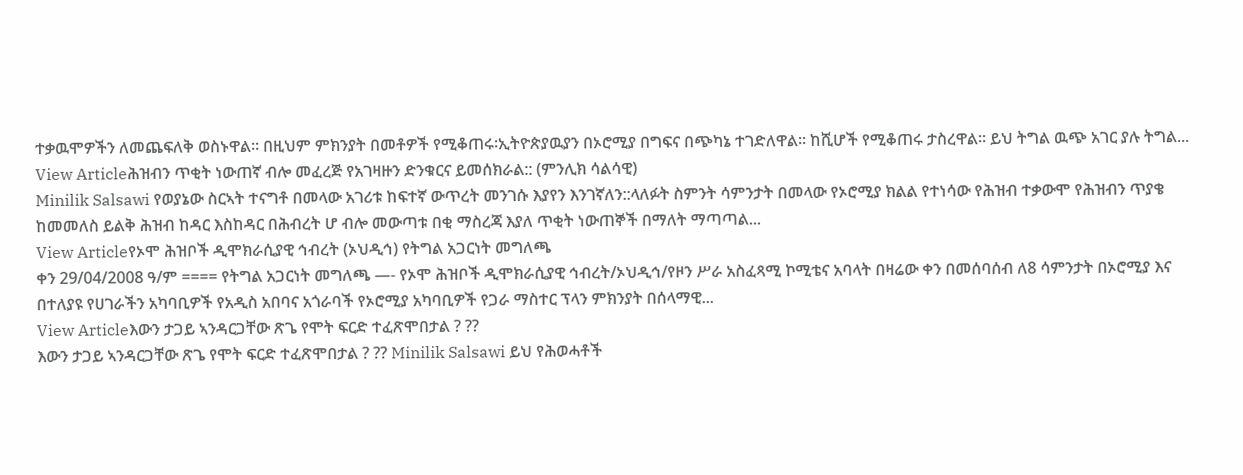ተቃዉሞዎችን ለመጨፍለቅ ወስኑዋል። በዚህም ምክንያት በመቶዎች የሚቆጠሩ፡ኢትዮጵያዉያን በኦሮሚያ በግፍና በጭካኔ ተገድለዋል። ከሺሆች የሚቆጠሩ ታስረዋል። ይህ ትግል ዉጭ አገር ያሉ ትግል...
View Articleሕዝብን ጥቂት ነውጠኛ ብሎ መፈረጅ የአገዛዙን ድንቁርና ይመሰክራል:: (ምንሊክ ሳልሳዊ)
Minilik Salsawi የወያኔው ስርኣት ተናግቶ በመላው አገሪቱ ከፍተኛ ውጥረት መንገሱ እያየን እንገኛለን::ላለፉት ስምንት ሳምንታት በመላው የኦሮሚያ ክልል የተነሳው የሕዝብ ተቃውሞ የሕዝብን ጥያቄ ከመመለስ ይልቅ ሕዝብ ከዳር እስከዳር በሕብረት ሆ ብሎ መውጣቱ በቂ ማስረጃ እያለ ጥቂት ነውጠኞች በማለት ማጣጣል...
View Articleየኦሞ ሕዝቦች ዲሞክራሲያዊ ኅብረት (ኦህዲኅ) የትግል አጋርነት መግለጫ
ቀን 29/04/2008 ዓ/ም ==== የትግል አጋርነት መግለጫ —- የኦሞ ሕዝቦች ዲሞክራሲያዊ ኅብረት/ኦህዲኅ/የዞን ሥራ አስፈጻሚ ኮሚቴና አባላት በዛሬው ቀን በመሰባሰብ ለ8 ሳምንታት በኦሮሚያ እና በተለያዩ የሀገራችን አካባቢዎች የአዲስ አበባና አጎራባች የኦሮሚያ አካባቢዎች የጋራ ማስተር ፕላን ምክንያት በሰላማዊ...
View Articleእውን ታጋይ ኣንዳርጋቸው ጽጌ የሞት ፍርድ ተፈጽሞበታል ? ??
እውን ታጋይ ኣንዳርጋቸው ጽጌ የሞት ፍርድ ተፈጽሞበታል ? ?? Minilik Salsawi ይህ የሕወሓቶች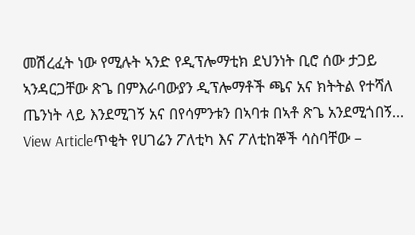መሽረፈት ነው የሚሉት ኣንድ የዲፕሎማቲክ ደህንነት ቢሮ ሰው ታጋይ ኣንዳርጋቸው ጽጌ በምእራባውያን ዲፕሎማቶች ጫና አና ክትትል የተሻለ ጤንነት ላይ እንደሚገኝ አና በየሳምንቱን በኣባቱ በኣቶ ጽጌ አንደሚጎበኝ...
View Articleጥቂት የሀገሬን ፖለቲካ እና ፖለቲከኞች ሳስባቸው –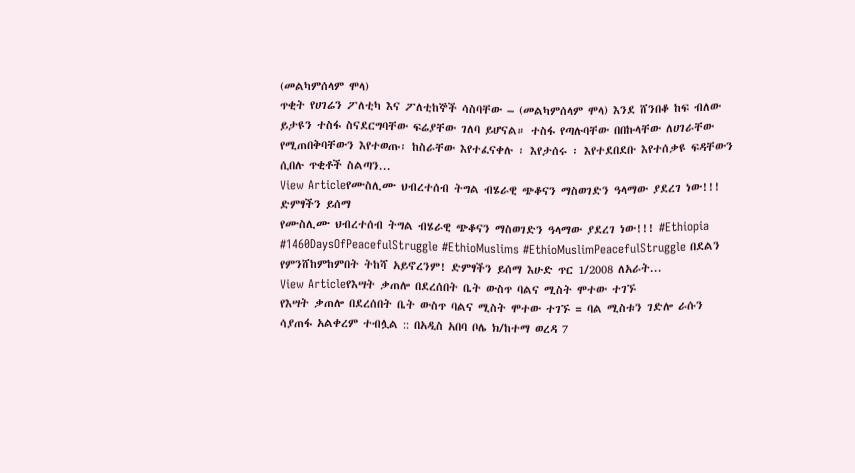(መልካምሰላም ሞላ)
ጥቂት የሀገሬን ፖለቲካ እና ፖለቲከኞች ሳስባቸው – (መልካምሰላም ሞላ) እንደ ሸንበቆ ከፍ ብለው ይታዩን ተስፋ ስናደርግባቸው ፍሬያቸው ገለባ ይሆናል። ተስፋ የጣሉባቸው በበኩላቸው ለሀገራቸው የሚጠበቅባቸውን እየተወጡ፡ ከስራቸው እየተፈናቀሉ ፡ እየታሰሩ ፡ እየተደበደቡ እየተሰቃዩ ፍዳቸውን ሲበሉ ጥቂቶች ስልጣን...
View Articleየሙስሊሙ ህብረተሰብ ትግል ብሄራዊ ጭቆናን ማስወገድን ዓላማው ያደረገ ነው!!! ድምፃችን ይሰማ
የሙስሊሙ ህብረተሰብ ትግል ብሄራዊ ጭቆናን ማስወገድን ዓላማው ያደረገ ነው!!! #Ethiopia #1460DaysOfPeacefulStruggle #EthioMuslims #EthioMuslimPeacefulStruggle በደልን የምንሸከምከምበት ትከሻ አይኖረንም! ድምፃችን ይሰማ እሁድ ጥር 1/2008 ለአራት...
View Articleየእሣት ቃጠሎ በደረሰበት ቤት ውስጥ ባልና ሚስት ሞተው ተገኙ
የእሣት ቃጠሎ በደረሰበት ቤት ውስጥ ባልና ሚስት ሞተው ተገኙ = ባል ሚስቱን ገድሎ ራሱን ሳያጠፋ አልቀረም ተብሏል :: በአዲስ አበባ ቦሌ ክ/ከተማ ወረዳ 7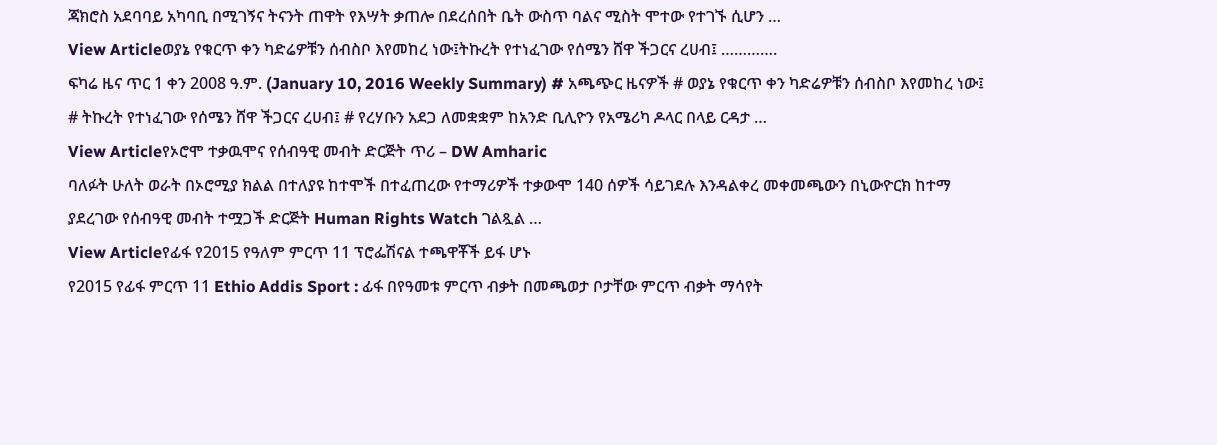ጃክሮስ አደባባይ አካባቢ በሚገኝና ትናንት ጠዋት የእሣት ቃጠሎ በደረሰበት ቤት ውስጥ ባልና ሚስት ሞተው የተገኙ ሲሆን …
View Articleወያኔ የቁርጥ ቀን ካድሬዎቹን ሰብስቦ እየመከረ ነው፤ትኩረት የተነፈገው የሰሜን ሸዋ ችጋርና ረሀብ፤ ………….
ፍካሬ ዜና ጥር 1 ቀን 2008 ዓ.ም. (January 10, 2016 Weekly Summary) # አጫጭር ዜናዎች # ወያኔ የቁርጥ ቀን ካድሬዎቹን ሰብስቦ እየመከረ ነው፤ # ትኩረት የተነፈገው የሰሜን ሸዋ ችጋርና ረሀብ፤ # የረሃቡን አደጋ ለመቋቋም ከአንድ ቢሊዮን የአሜሪካ ዶላር በላይ ርዳታ …
View Articleየኦሮሞ ተቃዉሞና የሰብዓዊ መብት ድርጅት ጥሪ – DW Amharic
ባለፉት ሁለት ወራት በኦሮሚያ ክልል በተለያዩ ከተሞች በተፈጠረው የተማሪዎች ተቃውሞ 140 ሰዎች ሳይገደሉ እንዳልቀረ መቀመጫውን በኒውዮርክ ከተማ ያደረገው የሰብዓዊ መብት ተሟጋች ድርጅት Human Rights Watch ገልጿል …
View Articleየፊፋ የ2015 የዓለም ምርጥ 11 ፕሮፌሽናል ተጫዋቾች ይፋ ሆኑ
የ2015 የፊፋ ምርጥ 11 Ethio Addis Sport : ፊፋ በየዓመቱ ምርጥ ብቃት በመጫወታ ቦታቸው ምርጥ ብቃት ማሳየት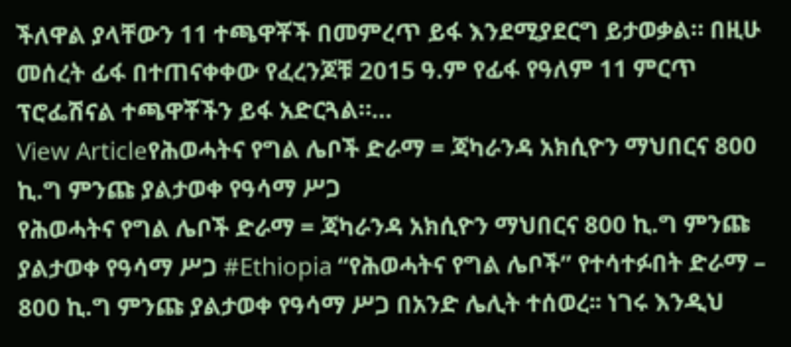ችለዋል ያላቸውን 11 ተጫዋቾች በመምረጥ ይፋ እንደሚያደርግ ይታወቃል። በዚሁ መሰረት ፊፋ በተጠናቀቀው የፈረንጆቹ 2015 ዓ.ም የፊፋ የዓለም 11 ምርጥ ፕሮፌሽናል ተጫዋቾችን ይፋ አድርጓል።…
View Articleየሕወሓትና የግል ሌቦች ድራማ = ጃካራንዳ አክሲዮን ማህበርና 800 ኪ.ግ ምንጩ ያልታወቀ የዓሳማ ሥጋ
የሕወሓትና የግል ሌቦች ድራማ = ጃካራንዳ አክሲዮን ማህበርና 800 ኪ.ግ ምንጩ ያልታወቀ የዓሳማ ሥጋ #Ethiopia “የሕወሓትና የግል ሌቦች” የተሳተፉበት ድራማ – 800 ኪ.ግ ምንጩ ያልታወቀ የዓሳማ ሥጋ በአንድ ሌሊት ተሰወረ፡፡ ነገሩ እንዲህ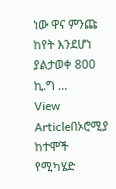ነው ዋና ምንጩ ከየት እንደሆነ ያልታወቀ 800 ኪ.ግ …
View Articleበኦሮሚያ ከተሞች የሚካሄድ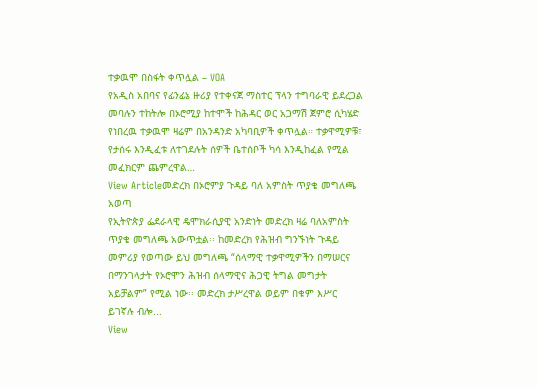ተቃዉሞ በስፋት ቀጥሏል – VOA
የአዲስ አበባና የፊንፊኔ ዙሪያ የተቀናጀ ማስተር ፕላን ተግባራዊ ይደረጋል መባሉን ተከትሎ በኦሮሚያ ከተሞች ከሕዳር ወር አጋማሽ ጀምሮ ሲካሄድ የነበረዉ ተቃዉሞ ዛሬም በአንዳንድ አካባቢዎች ቀጥሏል። ተቃዋሚዎቹ፣ የታሰሩ እንዲፈቱ ለተገደሉት ሰዎች ቤተሰቦች ካሳ እንዲከፈል የሚል መፈክርም ጨምረዋል…
View Articleመድረክ በኦሮምያ ጉዳይ ባለ አምስት ጥያቄ መግለጫ አወጣ
የኢትዮጵያ ፌደራላዊ ዴሞክራሲያዊ አንድነት መድረክ ዛሬ ባለአምስት ጥያቄ መግለጫ አውጥቷል፡፡ ከመድረክ የሕዝብ ግንኙነት ጉዳይ መምሪያ የወጣው ይህ መግለጫ “ሰላማዊ ተቃዋሚዎችን በማሠርና በማንገላታት የኦሮሞን ሕዝብ ሰላማዊና ሕጋዊ ትግል መግታት አይቻልም” የሚል ነው፡፡ መድረክ ታሥረዋል ወይም በቁም እሥር ይገኛሉ ብሎ...
View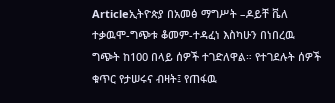Articleኢትዮጵያ በአመፅ ማግሥት –ዶይቸ ቬለ
ተቃዉሞ-ግጭቱ ቆመም-ተዳፈነ እስካሁን በነበረዉ ግጭት ከ100 በላይ ሰዎች ተገድለዋል። የተገደሉት ሰዎች ቁጥር የታሠሩና ብዛት፤ የጠፋዉ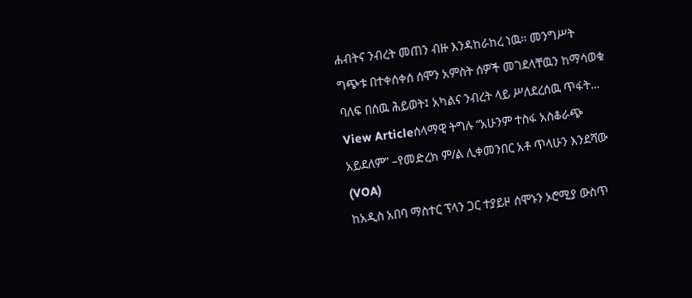ሐብትና ንብረት መጠን ብዙ እንዳከራከረ ነዉ። መንግሥት ግጭቱ በተቀሰቀሰ ሰሞን አምስት ሰዎች መገደላቸዉን ከማሳወቁ ባለፍ በሰዉ ሕይወት፤ አካልና ንብረት ላይ ሥለደረሰዉ ጥፋት...
View Articleሰላማዊ ትግሉ “አሁንም ተስፋ አስቆራጭ አይደለም” –የመድረክ ም/ል ሊቀመንበር አቶ ጥላሁን እንደሻው (VOA)
ከአዲስ አበባ ማስተር ፕላን ጋር ተያይዞ ሰሞኑን ኦሮሚያ ውስጥ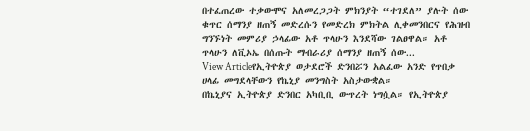በተፈጠረው ተቃውሞና አለመረጋጋት ምክንያት “ተገደለ” ያሉት ሰው ቁጥር ሰማንያ ዘጠኝ መድረሱን የመድረክ ምክትል ሊቀመንበርና የሕዝብ ግንኙነት መምሪያ ኃላፊው አቶ ጥላሁን እንደሻው ገልፀዋል። አቶ ጥላሁን ለቪኦኤ በሰጡት ማብራሪያ ሰማንያ ዘጠኝ ሰው...
View Articleየኢትዮጵያ ወታደሮች ድንበሯን አልፈው አንድ የጥበቃ ሀላፊ መግደላቸውን የኬኒያ መንግስት አስታውቋል።
በኬኒያና ኢትዮጵያ ድንበር አካቢቢ ውጥረት ነግሷል። የኢትዮጵያ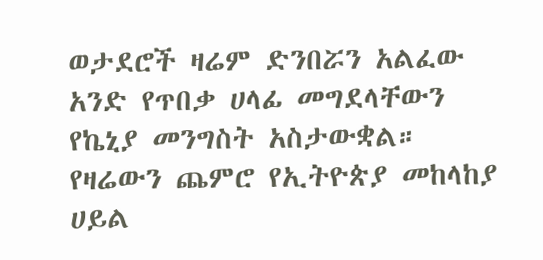ወታደሮች ዛሬም ድንበሯን አልፈው አንድ የጥበቃ ሀላፊ መግደላቸውን የኬኒያ መንግስት አስታውቋል። የዛሬውን ጨምሮ የኢትዮጵያ መከላከያ ሀይል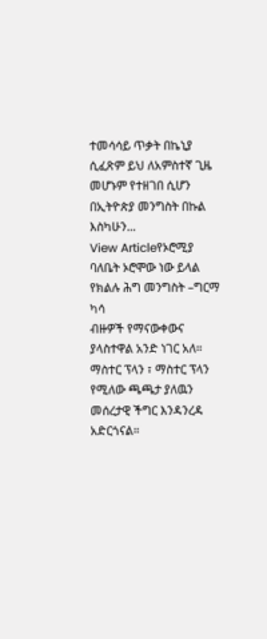ተመሳሳይ ጥቃት በኬኒያ ሲፈጽም ይህ ለአምስተኛ ጊዜ መሆኑም የተዘገበ ሲሆን በኢትዮጵያ መንግስት በኩል እስካሁን...
View Articleየኦሮሚያ ባለቤት ኦሮሞው ነው ይላል የክልሉ ሕግ መንግስት –ግርማ ካሳ
ብዙዎች የማናውቀውና ያላስተዋል አንድ ነገር አለ። ማስተር ፕላን ፣ ማስተር ፕላን የሚለው ጫጫታ ያለዉን መሰረታዊ ችግር እንዳንረዳ አድርጎናል።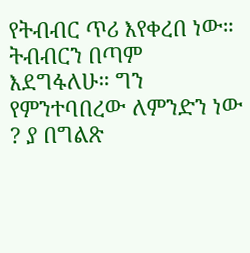የትብብር ጥሪ እየቀረበ ነው። ትብብርን በጣም እደግፋለሁ። ግን የምንተባበረው ለምንድን ነው ? ያ በግልጽ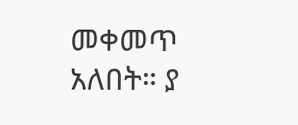መቀመጥ አለበት። ያ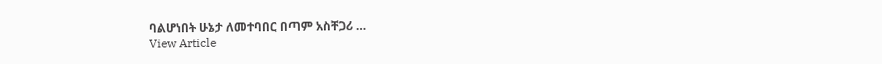ባልሆነበት ሁኔታ ለመተባበር በጣም አስቸጋሪ …
View Article